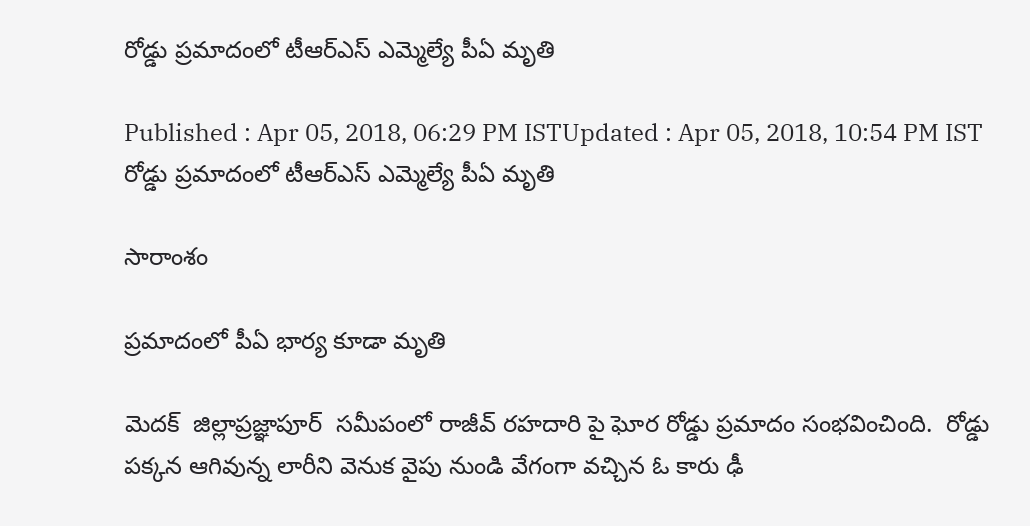రోడ్డు ప్రమాదంలో టీఆర్ఎస్ ఎమ్మెల్యే పీఏ మృతి

Published : Apr 05, 2018, 06:29 PM ISTUpdated : Apr 05, 2018, 10:54 PM IST
రోడ్డు ప్రమాదంలో టీఆర్ఎస్ ఎమ్మెల్యే పీఏ మృతి

సారాంశం

ప్రమాదంలో పీఏ భార్య కూడా మృతి

మెదక్  జిల్లాప్రజ్ఞాపూర్  సమీపంలో రాజీవ్ రహదారి పై ఘోర రోడ్డు ప్రమాదం సంభవించింది.  రోడ్డు పక్కన ఆగివున్న లారీని వెనుక వైపు నుండి వేగంగా వచ్చిన ఓ కారు ఢీ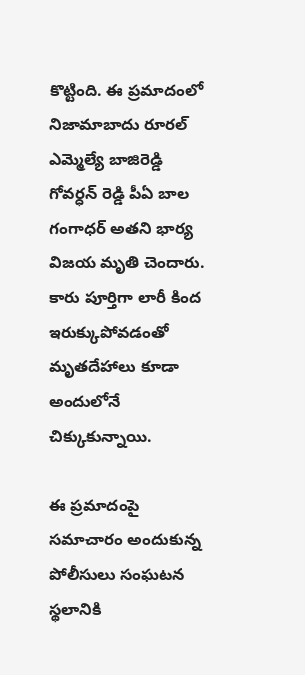కొట్టింది. ఈ ప్రమాదంలో నిజామాబాదు రూరల్ ఎమ్మెల్యే బాజిరెడ్డి గోవర్ధన్ రెడ్డి పీఏ బాల గంగాధర్ అతని భార్య విజయ మృతి చెందారు. కారు పూర్తిగా లారీ కింద ఇరుక్కుపోవడంతో మృతదేహాలు కూడా అందులోనే చిక్కుకున్నాయి.

ఈ ప్రమాదంపై సమాచారం అందుకున్న పోలీసులు సంఘటన స్థలానికి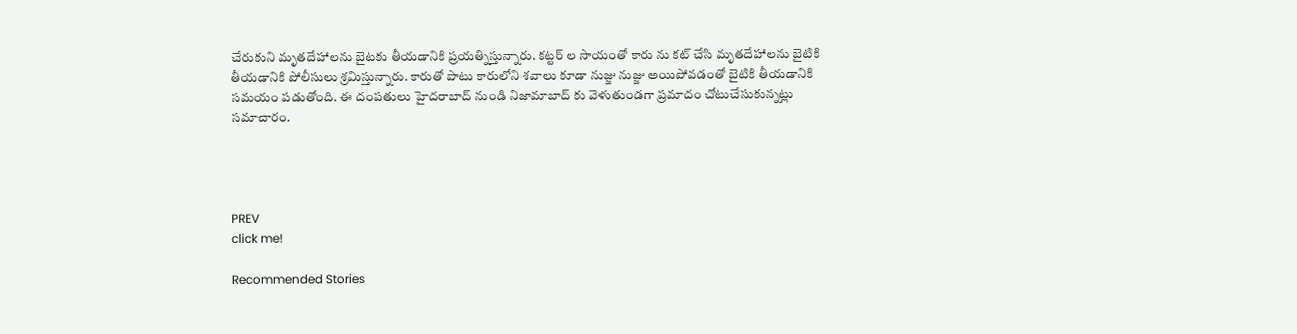చేరుకుని మృతదేహాలను బైటకు తీయడానికి ప్రయత్నిస్తున్నారు. కట్టర్ ల సాయంతో కారు ను కట్ చేసి మృతదేహాలను బైటికి తీయడానికి పోలీసులు శ్రమిస్తున్నారు. కారుతో పాటు కారులోని శవాలు కూడా నుజ్జు నుజ్జు అయిపోవడంతో బైటికి తీయడానికి సమయం పడుతోంది. ఈ దంపతులు హైదరాబాద్ నుండి నిజామాబాద్ కు వెళుతుండగా ప్రమాదం చోటుచేసుకున్నట్లు సమాచారం.




PREV
click me!

Recommended Stories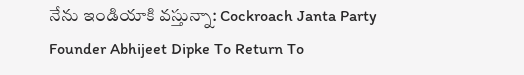నేను ఇండియాకి వస్తున్నా: Cockroach Janta Party Founder Abhijeet Dipke To Return To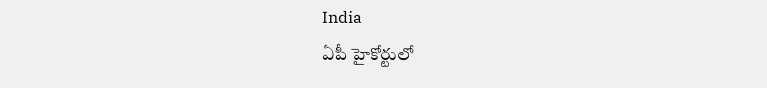India
ఏపీ హైకోర్టులో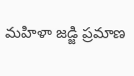మహిళా జడ్జి ప్రమాణ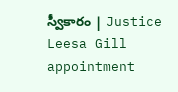స్వీకారం | Justice Leesa Gill appointment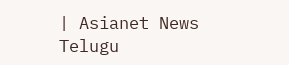| Asianet News Telugu